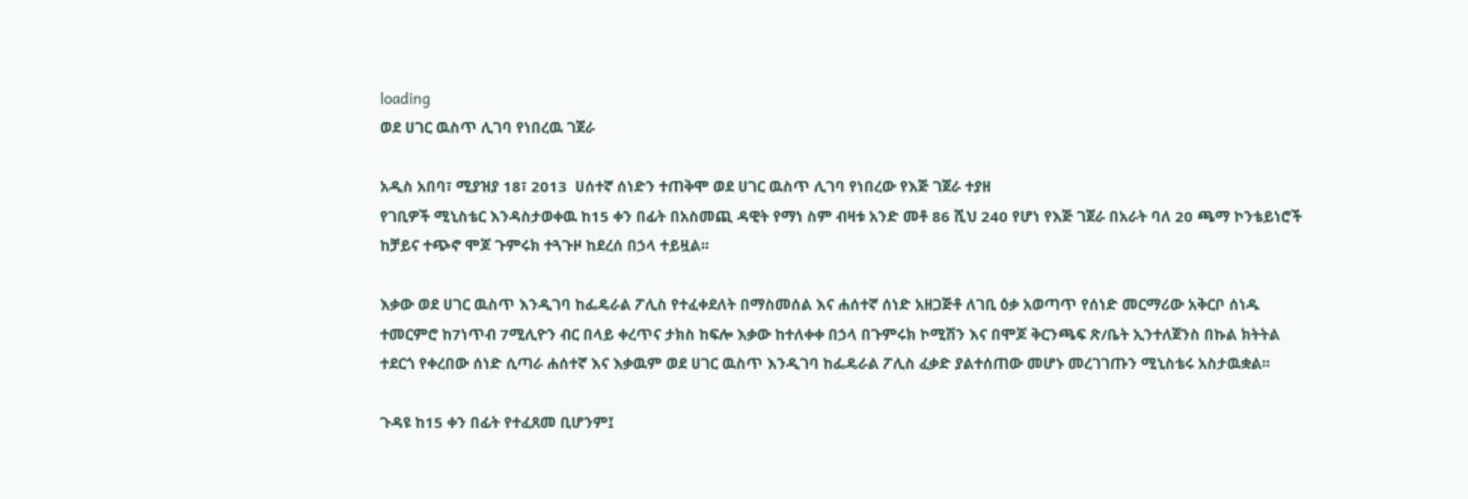loading
ወደ ሀገር ዉስጥ ሊገባ የነበረዉ ገጀራ

አዲስ አበባ፣ ሚያዝያ 18፣ 2013  ሀሰተኛ ሰነድን ተጠቅሞ ወደ ሀገር ዉስጥ ሊገባ የነበረው የእጅ ገጀራ ተያዘ
የገቢዎች ሚኒስቴር እንዳስታወቀዉ ከ15 ቀን በፊት በአስመጪ ዳዊት የማነ ስም ብዛቱ አንድ መቶ 86 ሺህ 240 የሆነ የእጅ ገጀራ በአራት ባለ 20 ጫማ ኮንቴይነሮች ከቻይና ተጭኖ ሞጆ ጉምሩክ ተጓጉዞ ከደረሰ በኃላ ተይዟል፡፡

እቃው ወደ ሀገር ዉስጥ እንዲገባ ከፌዴራል ፖሊስ የተፈቀደለት በማስመሰል እና ሐሰተኛ ሰነድ አዘጋጅቶ ለገቢ ዕቃ አወጣጥ የሰነድ መርማሪው አቅርቦ ሰነዱ ተመርምሮ ከ7ነጥብ 7ሚሊዮን ብር በላይ ቀረጥና ታክስ ከፍሎ እቃው ከተለቀቀ በኃላ በጉምሩክ ኮሚሽን እና በሞጆ ቅርንጫፍ ጽ/ቤት ኢንተለጀንስ በኩል ክትትል ተደርጎ የቀረበው ሰነድ ሲጣራ ሐሰተኛ እና እቃዉም ወደ ሀገር ዉስጥ እንዲገባ ከፌዴራል ፖሊስ ፈቃድ ያልተሰጠው መሆኑ መረገገጡን ሚኒስቴሩ አስታዉቋል፡፡

ጉዳዩ ከ15 ቀን በፊት የተፈጸመ ቢሆንም፤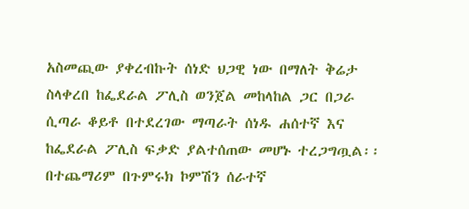አስመጪው ያቀረብኩት ሰነድ ህጋዊ ነው በማለት ቅሬታ ስላቀረበ ከፌደራል ፖሊስ ወንጀል መከላከል ጋር በጋራ ሲጣራ ቆይቶ በተደረገው ማጣራት ሰነዱ ሐሰተኛ እና ከፌደራል ፖሊስ ፍቃድ ያልተሰጠው መሆኑ ተረጋግጧል፡፡ በተጨማሪም በጉምሩክ ኮምሽን ሰራተኛ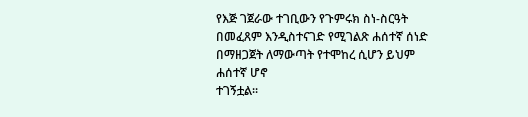የእጅ ገጀራው ተገቢውን የጉምሩክ ስነ-ስርዓት በመፈጸም እንዲስተናገድ የሚገልጽ ሐሰተኛ ሰነድ በማዘጋጀት ለማውጣት የተሞከረ ሲሆን ይህም ሐሰተኛ ሆኖ
ተገኝቷል፡፡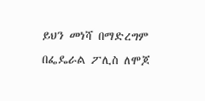ይህን መነሻ በማድረግም በፌዴራል ፖሊስ ለሞጆ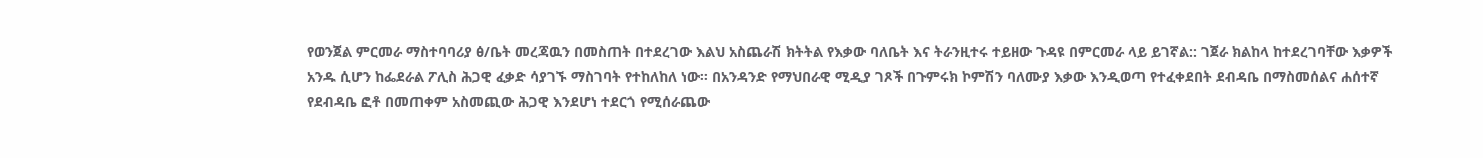የወንጀል ምርመራ ማስተባባሪያ ፅ/ቤት መረጃዉን በመስጠት በተደረገው እልህ አስጨራሽ ክትትል የእቃው ባለቤት እና ትራንዚተሩ ተይዘው ጉዳዩ በምርመራ ላይ ይገኛል:: ገጀራ ክልከላ ከተደረገባቸው እቃዎች አንዱ ሲሆን ከፌደራል ፖሊስ ሕጋዊ ፈቃድ ሳያገኙ ማስገባት የተከለከለ ነው፡፡ በአንዳንድ የማህበራዊ ሚዲያ ገጾች በጉምሩክ ኮምሽን ባለሙያ እቃው እንዲወጣ የተፈቀደበት ደብዳቤ በማስመሰልና ሐሰተኛ የደብዳቤ ፎቶ በመጠቀም አስመጪው ሕጋዊ እንደሆነ ተደርጎ የሚሰራጨው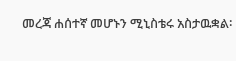መረጃ ሐሰተኛ መሆኑን ሚኒስቴሩ አስታዉቋል፡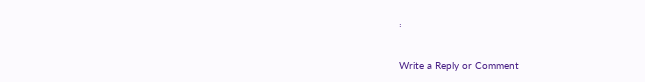፡

Write a Reply or Comment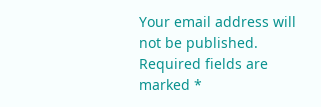Your email address will not be published. Required fields are marked *